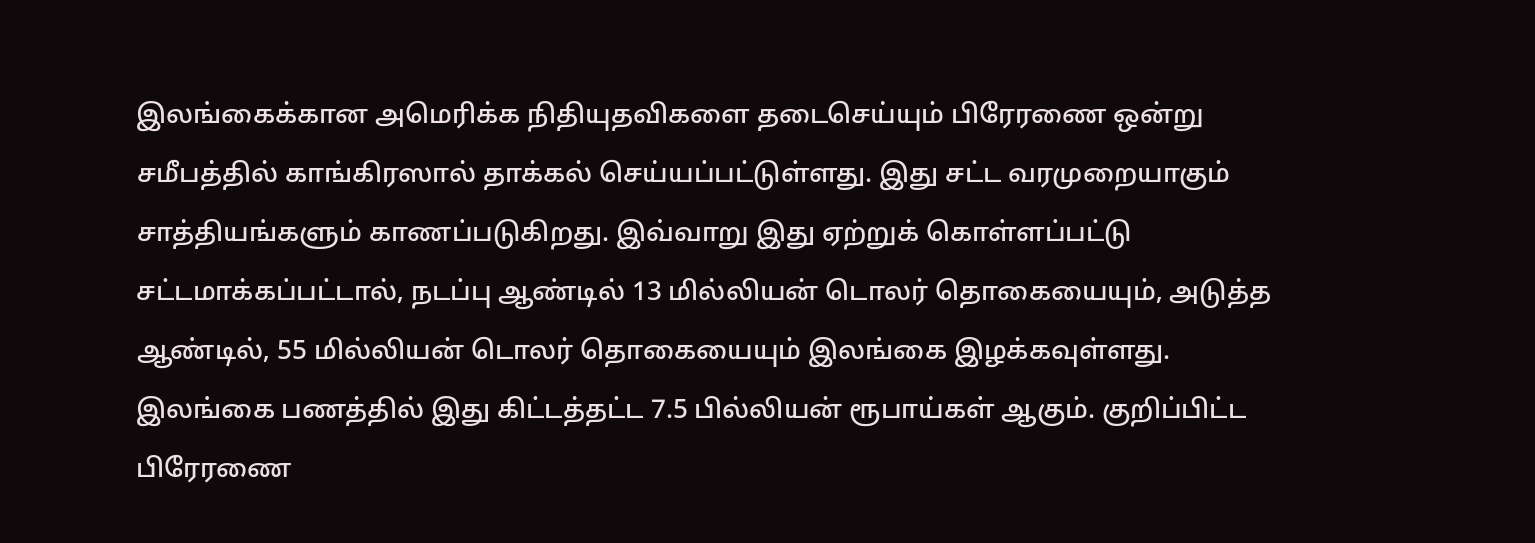இலங்கைக்கான அமெரிக்க நிதியுதவிகளை தடைசெய்யும் பிரேரணை ஒன்று சமீபத்தில் காங்கிரஸால் தாக்கல் செய்யப்பட்டுள்ளது. இது சட்ட வரமுறையாகும் சாத்தியங்களும் காணப்படுகிறது. இவ்வாறு இது ஏற்றுக் கொள்ளப்பட்டு சட்டமாக்கப்பட்டால், நடப்பு ஆண்டில் 13 மில்லியன் டொலர் தொகையையும், அடுத்த ஆண்டில், 55 மில்லியன் டொலர் தொகையையும் இலங்கை இழக்கவுள்ளது. இலங்கை பணத்தில் இது கிட்டத்தட்ட 7.5 பில்லியன் ரூபாய்கள் ஆகும். குறிப்பிட்ட பிரேரணை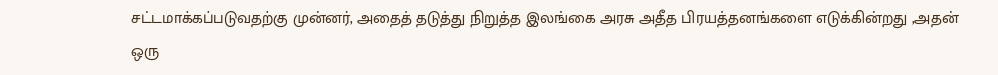சட்டமாக்கப்படுவதற்கு முன்னர், அதைத் தடுத்து நிறுத்த இலங்கை அரசு அதீத பிரயத்தனங்களை எடுக்கின்றது ,அதன் ஒரு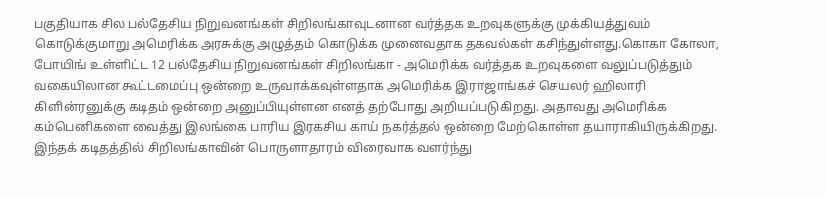பகுதியாக சில பல்தேசிய நிறுவனங்கள் சிறிலங்காவுடனான வர்த்தக உறவுகளுக்கு முக்கியத்துவம் கொடுக்குமாறு அமெரிக்க அரசுக்கு அழுத்தம் கொடுக்க முனைவதாக தகவல்கள் கசிந்துள்ளது.கொகா கோலா, போயிங் உள்ளிட்ட 12 பல்தேசிய நிறுவனங்கள் சிறிலங்கா - அமெரிக்க வர்த்தக உறவுகளை வலுப்படுத்தும் வகையிலான கூட்டமைப்பு ஒன்றை உருவாக்கவுள்ளதாக அமெரிக்க இராஜாங்கச் செயலர் ஹிலாரி கிளின்ரனுக்கு கடிதம் ஒன்றை அனுப்பியுள்ளன எனத் தற்போது அறியப்படுகிறது. அதாவது அமெரிக்க கம்பெனிகளை வைத்து இலங்கை பாரிய இரகசிய காய் நகர்த்தல் ஒன்றை மேற்கொள்ள தயாராகியிருக்கிறது. இந்தக் கடிதத்தில் சிறிலங்காவின் பொருளாதாரம் விரைவாக வளர்ந்து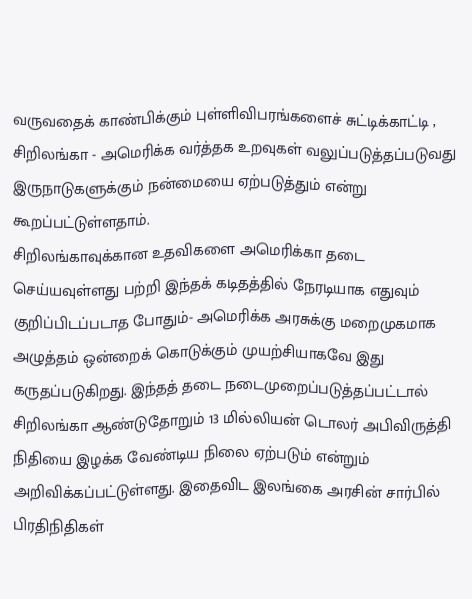வருவதைக் காண்பிக்கும் புள்ளிவிபரங்களைச் சுட்டிக்காட்டி , சிறிலங்கா - அமெரிக்க வர்த்தக உறவுகள் வலுப்படுத்தப்படுவது இருநாடுகளுக்கும் நன்மையை ஏற்படுத்தும் என்று கூறப்பட்டுள்ளதாம்.
சிறிலங்காவுக்கான உதவிகளை அமெரிக்கா தடை செய்யவுள்ளது பற்றி இந்தக் கடிதத்தில் நேரடியாக எதுவும் குறிப்பிடப்படாத போதும்- அமெரிக்க அரசுக்கு மறைமுகமாக அழுத்தம் ஒன்றைக் கொடுக்கும் முயற்சியாகவே இது கருதப்படுகிறது. இந்தத் தடை நடைமுறைப்படுத்தப்பட்டால் சிறிலங்கா ஆண்டுதோறும் 13 மில்லியன் டொலர் அபிவிருத்தி நிதியை இழக்க வேண்டிய நிலை ஏற்படும் என்றும் அறிவிக்கப்பட்டுள்ளது. இதைவிட இலங்கை அரசின் சார்பில் பிரதிநிதிகள்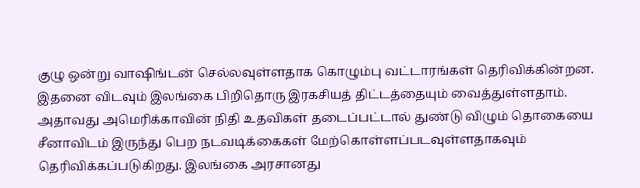குழு ஒன்று வாஷிங்டன் செல்லவுள்ளதாக கொழும்பு வட்டாரங்கள் தெரிவிக்கின்றன.
இதனை விடவும் இலங்கை பிறிதொரு இரகசியத் திட்டத்தையும் வைத்துள்ளதாம். அதாவது அமெரிக்காவின் நிதி உதவிகள் தடைப்பட்டால் துண்டு விழும் தொகையை சீனாவிடம் இருந்து பெற நடவடிக்கைகள் மேற்கொள்ளப்படவுள்ளதாகவும் தெரிவிக்கப்படுகிறது. இலங்கை அரசானது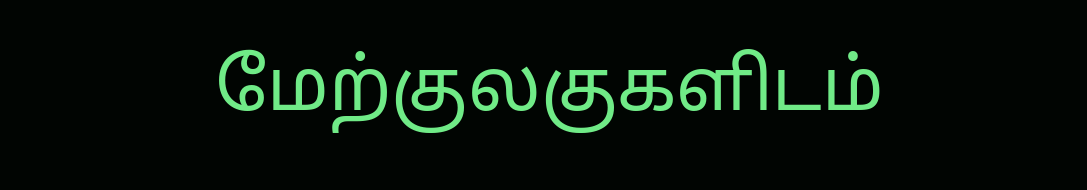மேற்குலகுகளிடம்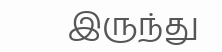இருந்து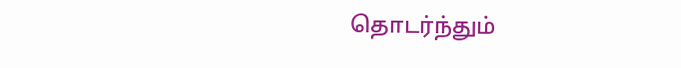தொடர்ந்தும்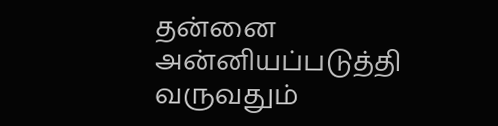தன்னை அன்னியப்படுத்தி வருவதும்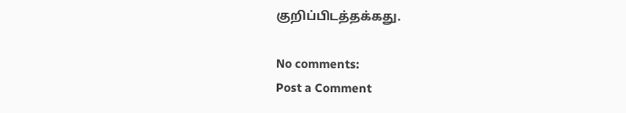குறிப்பிடத்தக்கது.

No comments:
Post a Comment